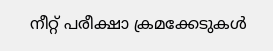നീറ്റ് പരീക്ഷാ ക്രമക്കേടുകൾ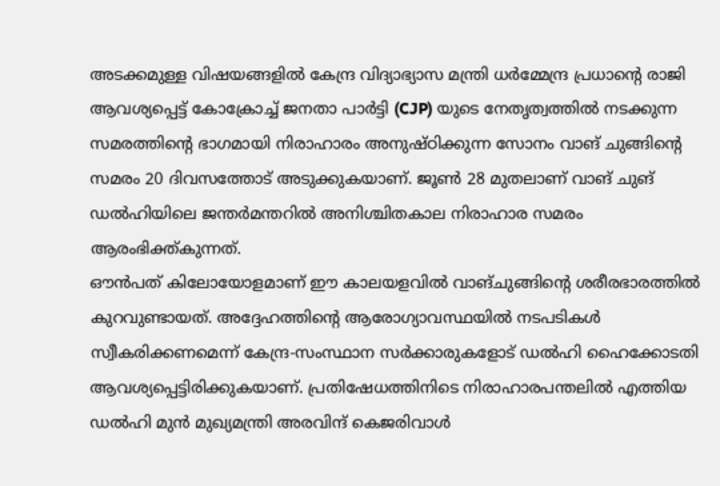അടക്കമുള്ള വിഷയങ്ങളിൽ കേന്ദ്ര വിദ്യാഭ്യാസ മന്ത്രി ധർമ്മേന്ദ്ര പ്രധാന്റെ രാജി ആവശ്യപ്പെട്ട് കോക്രോച്ച് ജനതാ പാർട്ടി (CJP) യുടെ നേതൃത്വത്തിൽ നടക്കുന്ന സമരത്തിന്റെ ഭാഗമായി നിരാഹാരം അനുഷ്ഠിക്കുന്ന സോനം വാങ് ചുങ്ങിന്റെ സമരം 20 ദിവസത്തോട് അടുക്കുകയാണ്. ജൂൺ 28 മുതലാണ് വാങ് ചുങ് ഡൽഹിയിലെ ജന്തർമന്തറിൽ അനിശ്ചിതകാല നിരാഹാര സമരം ആരംഭിക്ത്കുന്നത്.
ഔൻപത് കിലോയോളമാണ് ഈ കാലയളവിൽ വാങ്ചുങ്ങിന്റെ ശരീരഭാരത്തിൽ കുറവുണ്ടായത്. അദ്ദേഹത്തിന്റെ ആരോഗ്യാവസ്ഥയിൽ നടപടികൾ സ്വീകരിക്കണമെന്ന് കേന്ദ്ര-സംസ്ഥാന സർക്കാരുകളോട് ഡൽഹി ഹൈക്കോടതി ആവശ്യപ്പെട്ടിരിക്കുകയാണ്. പ്രതിഷേധത്തിനിടെ നിരാഹാരപന്തലിൽ എത്തിയ ഡൽഹി മുൻ മുഖ്യമന്ത്രി അരവിന്ദ് കെജരിവാൾ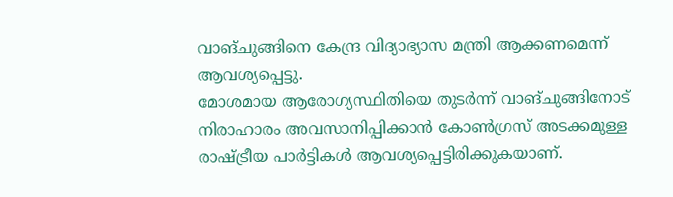വാങ്ചുങ്ങിനെ കേന്ദ്ര വിദ്യാഭ്യാസ മന്ത്രി ആക്കണമെന്ന് ആവശ്യപ്പെട്ടു.
മോശമായ ആരോഗ്യസ്ഥിതിയെ തുടർന്ന് വാങ്ചുങ്ങിനോട് നിരാഹാരം അവസാനിപ്പിക്കാൻ കോൺഗ്രസ് അടക്കമുള്ള രാഷ്ട്രീയ പാർട്ടികൾ ആവശ്യപ്പെട്ടിരിക്കുകയാണ്.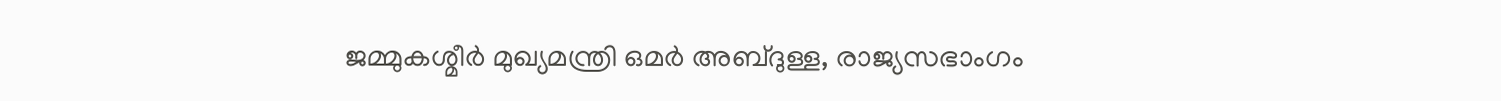ജമ്മുകശ്മീർ മുഖ്യമന്ത്രി ഒമർ അബ്ദുള്ള, രാജ്യസഭാംഗം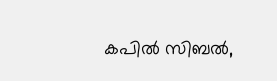കപിൽ സിബൽ,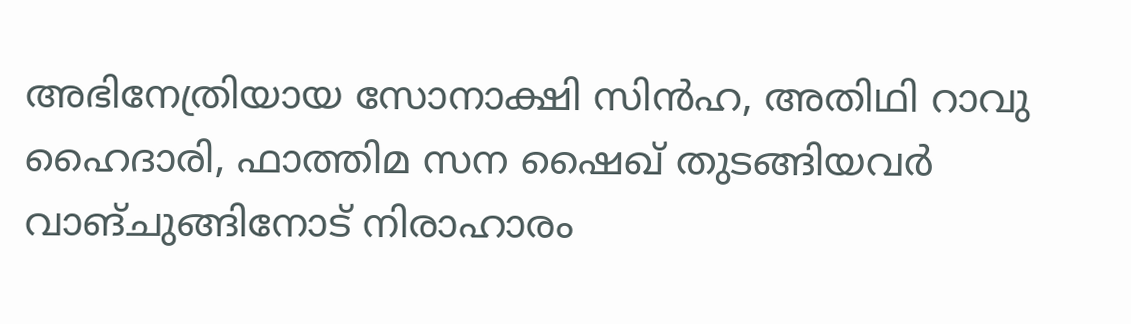അഭിനേത്രിയായ സോനാക്ഷി സിൻഹ, അതിഥി റാവു ഹൈദാരി, ഫാത്തിമ സന ഷൈഖ് തുടങ്ങിയവർ വാങ്ചുങ്ങിനോട് നിരാഹാരം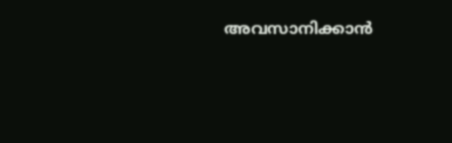അവസാനിക്കാൻ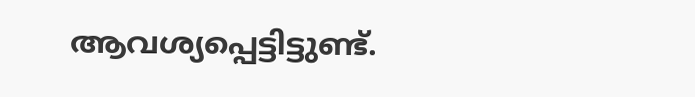ആവശ്യപ്പെട്ടിട്ടുണ്ട്.